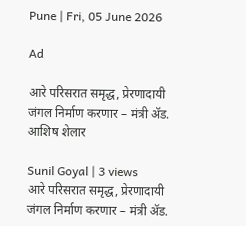Pune | Fri, 05 June 2026

Ad

आरे परिसरात समृद्ध, प्रेरणादायी जंगल निर्माण करणार – मंत्री ॲड. आशिष शेलार

Sunil Goyal | 3 views
आरे परिसरात समृद्ध, प्रेरणादायी जंगल निर्माण करणार – मंत्री ॲड.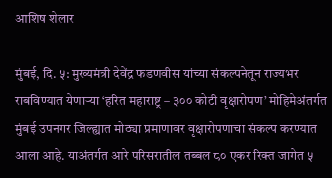आशिष शेलार

मुंबई, दि. ५: मुख्यमंत्री देवेंद्र फडणवीस यांच्या संकल्पनेतून राज्यभर राबविण्यात येणाऱ्या ‘हरित महाराष्ट्र – ३०० कोटी वृक्षारोपण’ मोहिमेअंतर्गत मुंबई उपनगर जिल्ह्यात मोठ्या प्रमाणावर वृक्षारोपणाचा संकल्प करण्यात आला आहे. याअंतर्गत आरे परिसरातील तब्बल ८० एकर रिक्त जागेत ५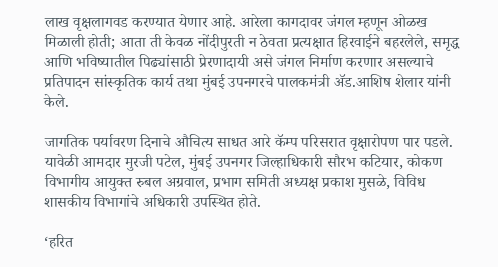लाख वृक्षलागवड करण्यात येणार आहे. आरेला कागदावर जंगल म्हणून ओळख मिळाली होती; आता ती केवळ नोंदीपुरती न ठेवता प्रत्यक्षात हिरवाईने बहरलेले, समृद्ध आणि भविष्यातील पिढ्यांसाठी प्रेरणादायी असे जंगल निर्माण करणार असल्याचे प्रतिपादन सांस्कृतिक कार्य तथा मुंबई उपनगरचे पालकमंत्री ॲड.आशिष शेलार यांनी केले.

जागतिक पर्यावरण दिनाचे औचित्य साधत आरे कॅम्प परिसरात वृक्षारोपण पार पडले. यावेळी आमदार मुरजी पटेल, मुंबई उपनगर जिल्हाधिकारी सौरभ कटियार, कोकण विभागीय आयुक्त रुबल अग्रवाल, प्रभाग समिती अध्यक्ष प्रकाश मुसळे, विविध शासकीय विभागांचे अधिकारी उपस्थित होते.

‘हरित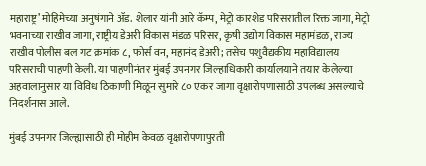महाराष्ट्र’ मोहिमेच्या अनुषंगाने ॲड. शेलार यांनी आरे कॅम्प, मेट्रो कारशेड परिसरातील रिक्त जागा, मेट्रो भवनाच्या राखीव जागा, राष्ट्रीय डेअरी विकास मंडळ परिसर, कृषी उद्योग विकास महामंडळ, राज्य राखीव पोलीस बल गट क्रमांक ८, फोर्स वन, महानंद डेअरी; तसेच पशुवैद्यकीय महाविद्यालय परिसराची पाहणी केली. या पाहणीनंतर मुंबई उपनगर जिल्हाधिकारी कार्यालयाने तयार केलेल्या अहवालानुसार या विविध ठिकाणी मिळून सुमारे ८० एकर जागा वृक्षारोपणासाठी उपलब्ध असल्याचे निदर्शनास आले.

मुंबई उपनगर जिल्ह्यासाठी ही मोहीम केवळ वृक्षारोपणापुरती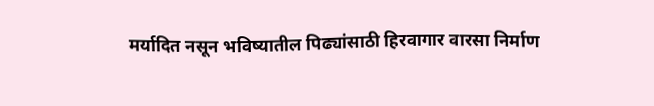मर्यादित नसून भविष्यातील पिढ्यांसाठी हिरवागार वारसा निर्माण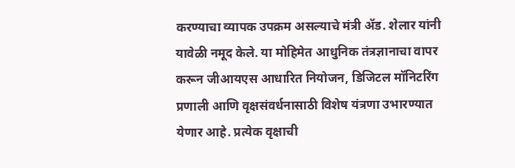करण्याचा व्यापक उपक्रम असल्याचे मंत्री ॲड. शेलार यांनी यावेळी नमूद केले. या मोहिमेत आधुनिक तंत्रज्ञानाचा वापर करून जीआयएस आधारित नियोजन, डिजिटल मॉनिटरिंग प्रणाली आणि वृक्षसंवर्धनासाठी विशेष यंत्रणा उभारण्यात येणार आहे. प्रत्येक वृक्षाची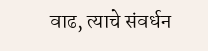वाढ, त्याचे संवर्धन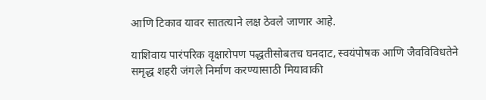आणि टिकाव यावर सातत्याने लक्ष ठेवले जाणार आहे.

याशिवाय पारंपरिक वृक्षारोपण पद्धतीसोबतच घनदाट, स्वयंपोषक आणि जैवविविधतेने समृद्ध शहरी जंगले निर्माण करण्यासाठी मियावाकी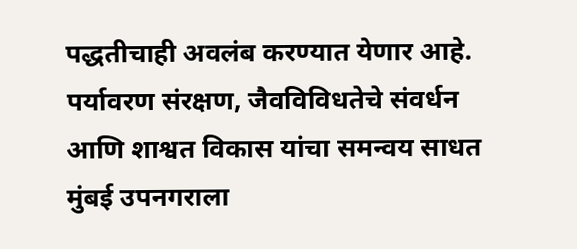पद्धतीचाही अवलंब करण्यात येणार आहे. पर्यावरण संरक्षण, जैवविविधतेचे संवर्धन आणि शाश्वत विकास यांचा समन्वय साधत मुंबई उपनगराला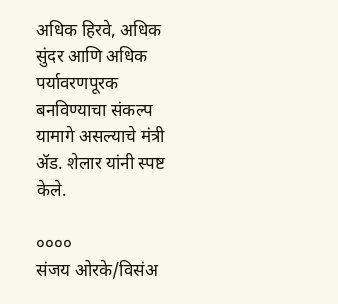अधिक हिरवे, अधिक सुंदर आणि अधिक पर्यावरणपूरक बनविण्याचा संकल्प यामागे असल्याचे मंत्री ॲड. शेलार यांनी स्पष्ट केले.

००००
संजय ओरके/विसंअ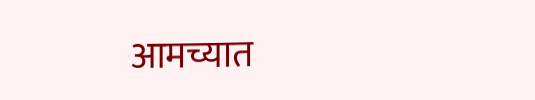आमच्यात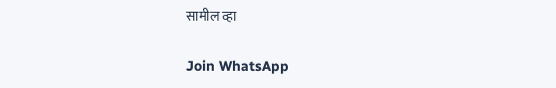सामील व्हा

Join WhatsApp